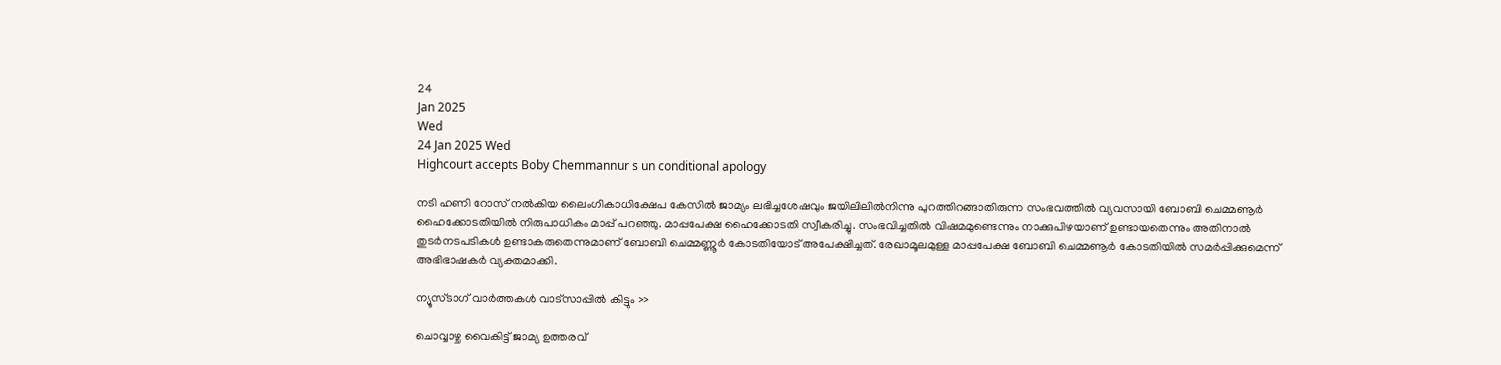24
Jan 2025
Wed
24 Jan 2025 Wed
Highcourt accepts Boby Chemmannur s un conditional apology

നടി ഹണി റോസ് നല്‍കിയ ലൈംഗികാധിക്ഷേപ കേസില്‍ ജാമ്യം ലഭിച്ചശേഷവും ജയിലിലില്‍നിന്നു പുറത്തിറങ്ങാതിരുന്ന സംഭവത്തില്‍ വ്യവസായി ബോബി ചെമ്മണൂര്‍ ഹൈക്കോടതിയില്‍ നിരുപാധികം മാപ്പ് പറഞ്ഞു. മാപ്പപേക്ഷ ഹൈക്കോടതി സ്വീകരിച്ചു. സംഭവിച്ചതില്‍ വിഷമമുണ്ടെന്നും നാക്കുപിഴയാണ് ഉണ്ടായതെന്നും അതിനാല്‍ തുടര്‍നടപടികള്‍ ഉണ്ടാകരുതെന്നുമാണ് ബോബി ചെമ്മണ്ണൂര്‍ കോടതിയോട് അപേക്ഷിച്ചത്. രേഖാമൂലമുള്ള മാപ്പപേക്ഷ ബോബി ചെമ്മണൂര്‍ കോടതിയില്‍ സമര്‍പ്പിക്കുമെന്ന് അഭിഭാഷകര്‍ വ്യക്തമാക്കി.

ന്യൂസ്ടാഗ് വാര്‍ത്തകള്‍ വാട്‌സാപ്പില്‍ കിട്ടും >>

ചൊവ്വാഴ്ച വൈകിട്ട് ജാമ്യ ഉത്തരവ്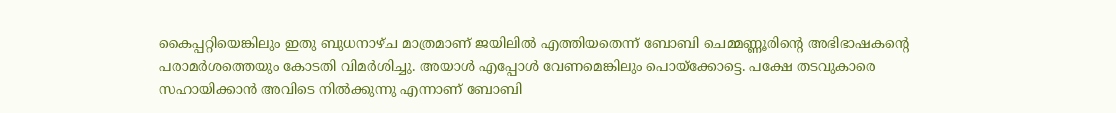കൈപ്പറ്റിയെങ്കിലും ഇതു ബുധനാഴ്ച മാത്രമാണ് ജയിലില്‍ എത്തിയതെന്ന് ബോബി ചെമ്മണ്ണൂരിന്റെ അഭിഭാഷകന്റെ പരാമര്‍ശത്തെയും കോടതി വിമര്‍ശിച്ചു. അയാള്‍ എപ്പോള്‍ വേണമെങ്കിലും പൊയ്‌ക്കോട്ടെ. പക്ഷേ തടവുകാരെ സഹായിക്കാന്‍ അവിടെ നില്‍ക്കുന്നു എന്നാണ് ബോബി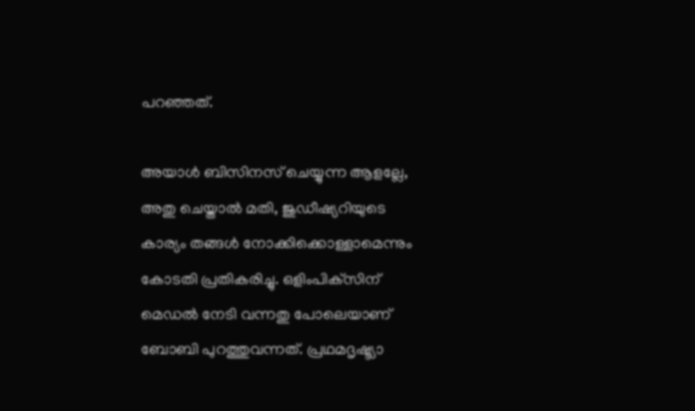പറഞ്ഞത്.

അയാള്‍ ബിസിനസ് ചെയ്യുന്ന ആളല്ലേ, അതു ചെയ്താല്‍ മതി, ജുഡീഷ്യറിയുടെ കാര്യം തങ്ങള്‍ നോക്കിക്കൊള്ളാമെന്നും കോടതി പ്രതികരിച്ചു. ഒളിംപിക്‌സിന് മെഡല്‍ നേടി വന്നതു പോലെയാണ് ബോബി പുറത്തുവന്നത്. പ്രഥമദൃഷ്ട്യാ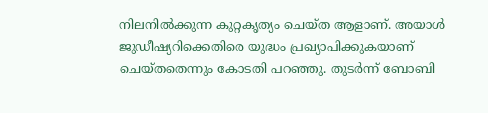നിലനില്‍ക്കുന്ന കുറ്റകൃത്യം ചെയ്ത ആളാണ്. അയാള്‍ ജുഡീഷ്യറിക്കെതിരെ യുദ്ധം പ്രഖ്യാപിക്കുകയാണ് ചെയ്തതെന്നും കോടതി പറഞ്ഞു. തുടര്‍ന്ന് ബോബി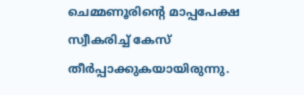ചെമ്മണൂരിന്റെ മാപ്പപേക്ഷ സ്വീകരിച്ച് കേസ് തീര്‍പ്പാക്കുകയായിരുന്നു.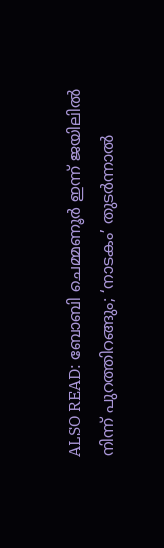ALSO READ: ബോബി ചെമ്മണൂര്‍ ഇന്ന് ജയിലില്‍ നിന്ന് പുറത്തിറങ്ങും; ‘നാടകം’ തുടര്‍ന്നാല്‍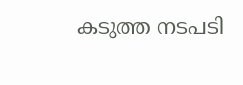കടുത്ത നടപടി